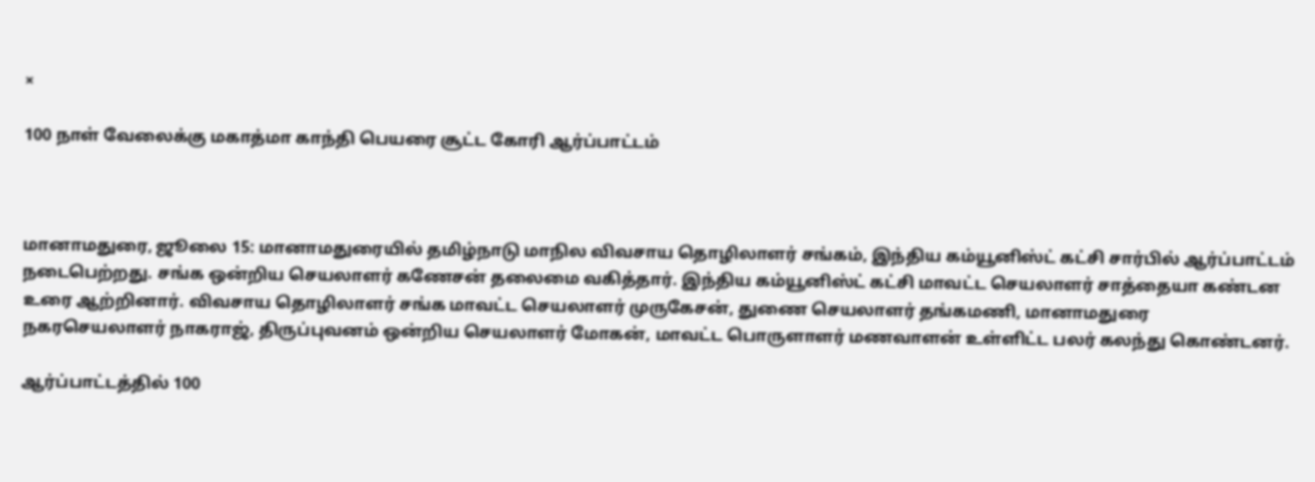×

100 நாள் வேலைக்கு மகாத்மா காந்தி பெயரை சூட்ட கோரி ஆர்ப்பாட்டம்



மானாமதுரை, ஜூலை 15: மானாமதுரையில் தமிழ்நாடு மாநில விவசாய தொழிலாளர் சங்கம், இந்திய கம்யூனிஸ்ட் கட்சி சார்பில் ஆர்ப்பாட்டம் நடைபெற்றது. சங்க ஒன்றிய செயலாளர் கணேசன் தலைமை வகித்தார். இந்திய கம்யூனிஸ்ட் கட்சி மாவட்ட செயலாளர் சாத்தையா கண்டன உரை ஆற்றினார். விவசாய தொழிலாளர் சங்க மாவட்ட செயலாளர் முருகேசன், துணை செயலாளர் தங்கமணி, மானாமதுரை நகரசெயலாளர் நாகராஜ், திருப்புவனம் ஒன்றிய செயலாளர் மோகன், மாவட்ட பொருளாளர் மணவாளன் உள்ளிட்ட பலர் கலந்து கொண்டனர்.

ஆர்ப்பாட்டத்தில் 100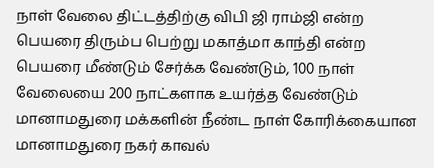நாள் வேலை திட்டத்திற்கு விபி ஜி ராம்ஜி என்ற பெயரை திரும்ப பெற்று மகாத்மா காந்தி என்ற பெயரை மீண்டும் சேர்க்க வேண்டும், 100 நாள் வேலையை 200 நாட்களாக உயர்த்த வேண்டும் மானாமதுரை மக்களின் நீண்ட நாள் கோரிக்கையான மானாமதுரை நகர் காவல்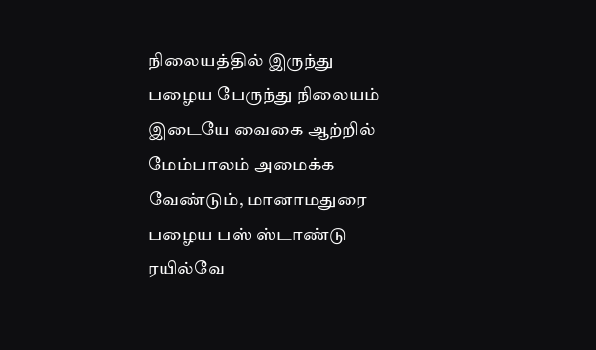நிலையத்தில் இருந்து பழைய பேருந்து நிலையம் இடையே வைகை ஆற்றில் மேம்பாலம் அமைக்க வேண்டும், மானாமதுரை பழைய பஸ் ஸ்டாண்டு ரயில்வே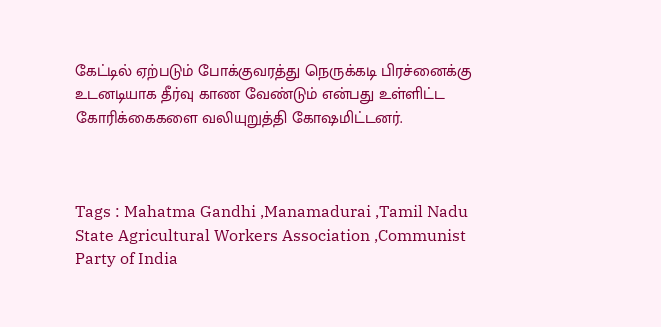கேட்டில் ஏற்படும் போக்குவரத்து நெருக்கடி பிரச்னைக்கு உடனடியாக தீர்வு காண வேண்டும் என்பது உள்ளிட்ட கோரிக்கைகளை வலியுறுத்தி கோஷமிட்டனர்.



Tags : Mahatma Gandhi ,Manamadurai ,Tamil Nadu State Agricultural Workers Association ,Communist Party of India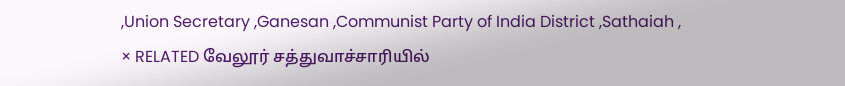,Union Secretary ,Ganesan ,Communist Party of India District ,Sathaiah ,
× RELATED வேலூர் சத்துவாச்சாரியில்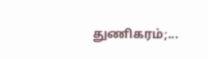துணிகரம்;...